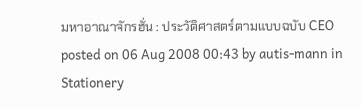มหาอาณาจักรฮั่น : ประวัติศาสตร์ตามแบบฉบับ CEO
posted on 06 Aug 2008 00:43 by autis-mann in Stationery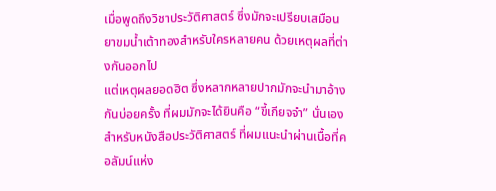เมื่อพูดถึงวิชาประวัติศาสตร์ ซึ่งมักจะเปรียบเสมือนยาขมน้ำเต้าทองสำหรับใครหลายคน ด้วยเหตุผลที่ต่างกันออกไป
แต่เหตุผลยอดฮิต ซึ่งหลากหลายปากมักจะนำมาอ้างกันบ่อยครั้ง ที่ผมมักจะได้ยินคือ “ขี้เกียจจำ” นั่นเอง
สำหรับหนังสือประวัติศาสตร์ ที่ผมแนะนำผ่านเนื้อที่คอลัมน์แห่ง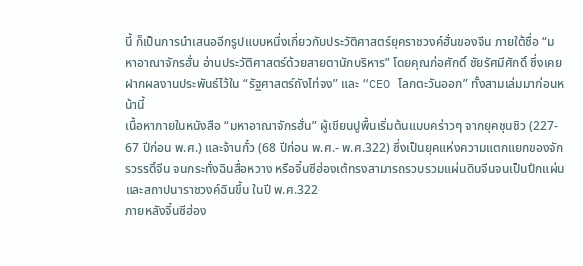นี้ ก็เป็นการนำเสนออีกรูปแบบหนึ่งเกี่ยวกับประวัติศาสตร์ยุคราชวงค์ฮั่นของจีน ภายใต้ชื่อ “มหาอาณาจักรฮั่น อ่านประวัติศาสตร์ด้วยสายตานักบริหาร” โดยคุณก่อศักดิ์ ชัยรัศมีศักดิ์ ซึ่งเคยฝากผลงานประพันธ์ไว้ใน “รัฐศาสตร์ถังไท่จง” และ “CEO โลกตะวันออก” ทั้งสามเล่มมาก่อนหน้านี้
เนื้อหาภายในหนังสือ “มหาอาณาจักรฮั่น” ผู้เขียนปูพื้นเริ่มต้นแบบคร่าวๆ จากยุคชุนชิว (227- 67 ปีก่อน พ.ศ.) และจ้านกั๋ว (68 ปีก่อน พ.ศ.- พ.ศ.322) ซึ่งเป็นยุคแห่งความแตกแยกของจักรวรรดิ์จีน จนกระทั่งฉินสื่อหวาง หรือจิ๋นซีฮ่องเต้ทรงสามารถรวบรวมแผ่นดินจีนจนเป็นปึกแผ่นและสถาปนาราชวงค์ฉินขึ้น ในปี พ.ศ.322
ภายหลังจิ๋นซีฮ่อง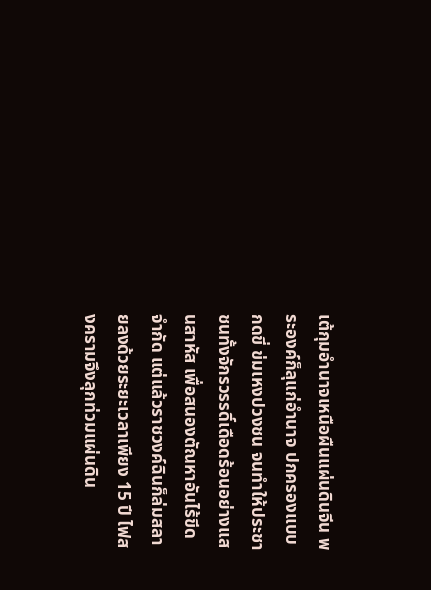เต้กุมอำนาจเหนือผืนแผ่นดินจีน พระองค์ก็ลุแก่อำนาจ ปกครองแบบกดขี่ ข่มเหงปวงชน จนทำให้ประชาชนทั้งจักรวรรดิ์เดือดร้อนอย่างแสนสาหัส เพื่อสนองตัณหาอันไร้ขีดจำกัด แต่แล้วราชวงค์ฉินก็ล่มสลายลงด้วยระยะเวลาเพียง 15 ปี ไฟสงครามจึงลุกท่วมแผ่นดิน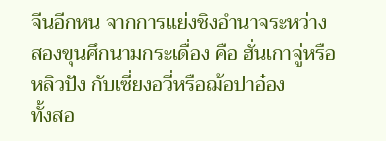จีนอีกหน จากการแย่งชิงอำนาจระหว่างสองขุนศึกนามกระเดื่อง คือ ฮั่นเกาจู่หรือหลิวปัง กับเซี่ยงอวี่หรือฌ้อปาอ๋อง
ทั้งสอ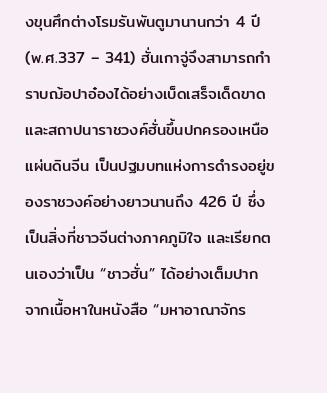งขุนศึกต่างโรมรันพันตูมานานกว่า 4 ปี (พ.ศ.337 – 341) ฮั่นเกาจู่จึงสามารถกำราบฌ้อปาอ๋องได้อย่างเบ็ดเสร็จเด็ดขาด และสถาปนาราชวงค์ฮั่นขึ้นปกครองเหนือแผ่นดินจีน เป็นปฐมบทแห่งการดำรงอยู่ของราชวงค์อย่างยาวนานถึง 426 ปี ซึ่งเป็นสิ่งที่ชาวจีนต่างภาคภูมิใจ และเรียกตนเองว่าเป็น “ชาวฮั่น” ได้อย่างเต็มปาก
จากเนื้อหาในหนังสือ “มหาอาณาจักร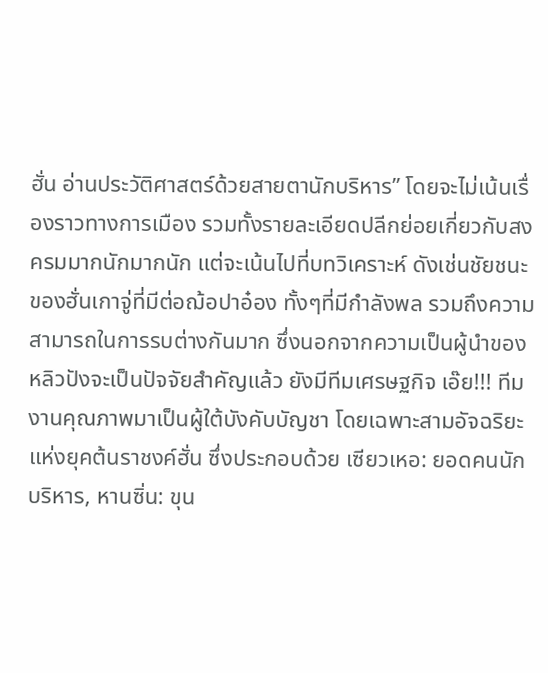ฮั่น อ่านประวัติศาสตร์ด้วยสายตานักบริหาร” โดยจะไม่เน้นเรื่องราวทางการเมือง รวมทั้งรายละเอียดปลีกย่อยเกี่ยวกับสงครมมากนักมากนัก แต่จะเน้นไปที่บทวิเคราะห์ ดังเช่นชัยชนะของฮั่นเกาจู่ที่มีต่อฌ้อปาอ๋อง ทั้งๆที่มีกำลังพล รวมถึงความสามารถในการรบต่างกันมาก ซึ่งนอกจากความเป็นผู้นำของหลิวปังจะเป็นปัจจัยสำคัญแล้ว ยังมีทีมเศรษฐกิจ เอ๊ย!!! ทีมงานคุณภาพมาเป็นผู้ใต้บังคับบัญชา โดยเฉพาะสามอัจฉริยะแห่งยุคต้นราชงค์ฮั่น ซึ่งประกอบด้วย เซียวเหอ: ยอดคนนักบริหาร, หานซิ่น: ขุน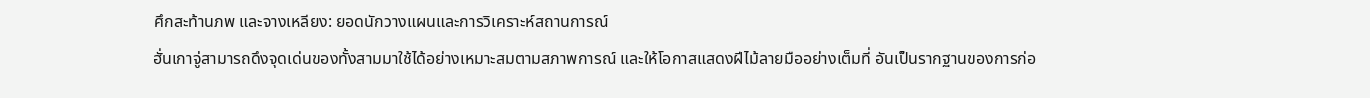ศึกสะท้านภพ และจางเหลียง: ยอดนักวางแผนและการวิเคราะห์สถานการณ์
ฮั่นเกาจู่สามารถดึงจุดเด่นของทั้งสามมาใช้ได้อย่างเหมาะสมตามสภาพการณ์ และให้โอกาสแสดงฝีไม้ลายมืออย่างเต็มที่ อันเป็นรากฐานของการก่อ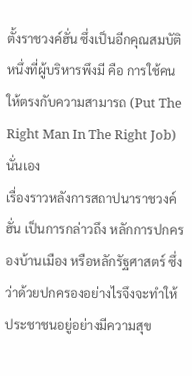ตั้งราชวงค์ฮั่น ซึ่งเป็นอีกคุณสมบัติหนึ่งที่ผู้บริหารพึงมี คือ การใช้คนให้ตรงกับความสามารถ (Put The Right Man In The Right Job) นั่นเอง
เรื่องราวหลังการสถาปนาราชวงค์ฮั่น เป็นการกล่าวถึง หลักการปกครองบ้านเมือง หรือหลักรัฐศาสตร์ ซึ่งว่าด้วยปกครองอย่างไรจึงจะทำให้ประชาชนอยู่อย่างมีความสุข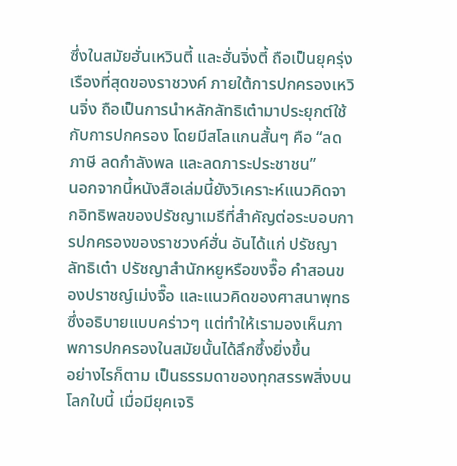ซึ่งในสมัยฮั่นเหวินตี้ และฮั่นจิ่งตี้ ถือเป็นยุครุ่งเรืองที่สุดของราชวงค์ ภายใต้การปกครองเหวินจิ่ง ถือเป็นการนำหลักลัทธิเต๋ามาประยุกต์ใช้กับการปกครอง โดยมีสโลแกนสั้นๆ คือ “ลดภาษี ลดกำลังพล และลดภาระประชาชน”
นอกจากนี้หนังสือเล่มนี้ยังวิเคราะห์แนวคิดจากอิทธิพลของปรัชญาเมธีที่สำคัญต่อระบอบการปกครองของราชวงค์ฮั่น อันได้แก่ ปรัชญาลัทธิเต๋า ปรัชญาสำนักหยูหรือขงจื๊อ คำสอนของปราชญ์เม่งจื๊อ และแนวคิดของศาสนาพุทธ ซึ่งอธิบายแบบคร่าวๆ แต่ทำให้เรามองเห็นภาพการปกครองในสมัยนั้นได้ลึกซึ้งยิ่งขึ้น
อย่างไรก็ตาม เป็นธรรมดาของทุกสรรพสิ่งบนโลกใบนี้ เมื่อมียุคเจริ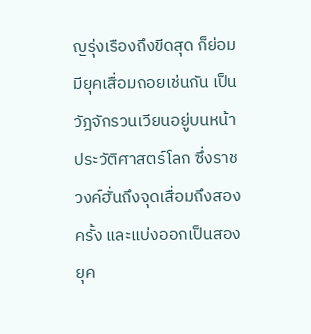ญรุ่งเรืองถึงขีดสุด ก็ย่อมมียุคเสื่อมถอยเช่นกัน เป็นวัฎจักรวนเวียนอยู่บนหน้าประวัติศาสตร์โลก ซึ่งราชวงค์ฮั่นถึงจุดเสื่อมถึงสองครั้ง และแบ่งออกเป็นสองยุค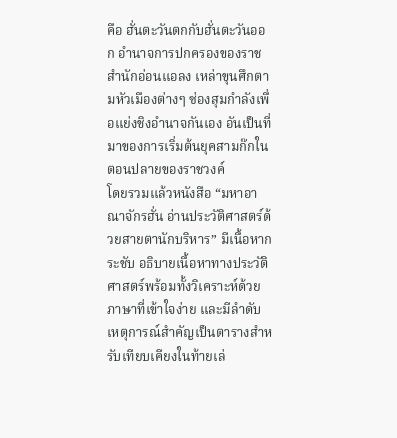คือ ฮั่นตะวันตกกับฮั่นตะวันออก อำนาจการปกครองของราชสำนักอ่อนแอลง เหล่าขุนศึกตามหัวเมืองต่างๆ ซ่องสุมกำลังเพื่อแย่งชิงอำนาจกันเอง อันเป็นที่มาของการเริ่มต้นยุคสามก๊กในตอนปลายของราชวงค์
โดยรวมแล้วหนังสือ “มหาอาณาจักรฮั่น อ่านประวัติศาสตร์ด้วยสายตานักบริหาร” มีเนื้อหากระชับ อธิบายเนื้อหาทางประวัติศาสตร์พร้อมทั้งวิเคราะห์ด้วยภาษาที่เข้าใจง่าย และมีลำดับเหตุการณ์สำคัญเป็นตารางสำหรับเทียบเคียงในท้ายเล่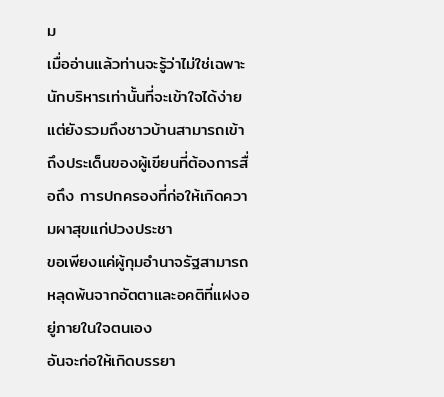ม
เมื่ออ่านแล้วท่านจะรู้ว่าไม่ใช่เฉพาะนักบริหารเท่านั้นที่จะเข้าใจได้ง่าย แต่ยังรวมถึงชาวบ้านสามารถเข้าถึงประเด็นของผู้เขียนที่ต้องการสื่อถึง การปกครองที่ก่อให้เกิดความผาสุขแก่ปวงประชา
ขอเพียงแค่ผู้กุมอำนาจรัฐสามารถหลุดพ้นจากอัตตาและอคติที่แฝงอยู่ภายในใจตนเอง
อันจะก่อให้เกิดบรรยา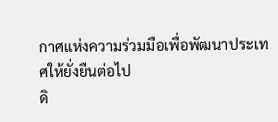กาศแห่งความร่วมมือเพื่อพัฒนาประเทศให้ยั่งยืนต่อไป
ดิ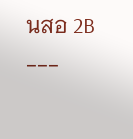นสอ 2B
---